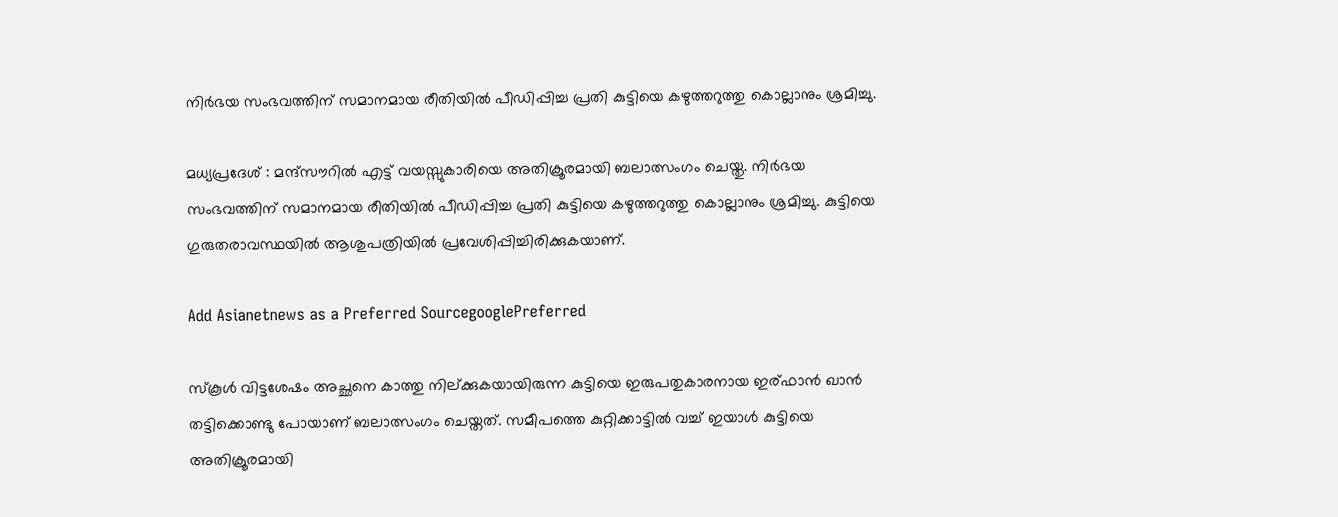നിർഭയ സംഭവത്തിന് സമാനമായ രീതിയിൽ പീഡിപ്പിച്ച പ്രതി കുട്ടിയെ കഴുത്തറുത്തു കൊല്ലാനും ശ്രമിച്ചു.

മധ്യപ്രദേശ് : മന്ദ്സൗറിൽ എട്ട് വയസ്സുകാരിയെ അതിക്രൂരമായി ബലാത്സംഗം ചെയ്തു. നിർഭയ സംഭവത്തിന് സമാനമായ രീതിയിൽ പീഡിപ്പിച്ച പ്രതി കുട്ടിയെ കഴുത്തറുത്തു കൊല്ലാനും ശ്രമിച്ചു. കുട്ടിയെ ഗുരുതരാവസ്ഥയിൽ ആശുപത്രിയിൽ പ്രവേശിപ്പിച്ചിരിക്കുകയാണ്.

Add Asianetnews as a Preferred SourcegooglePreferred

സ്കൂള്‍ വിട്ടശേഷം അച്ഛനെ കാത്തു നില്ക്കുകയായിരുന്ന കുട്ടിയെ ഇരുപതുകാരനായ ഇര്ഫാൻ ഖാൻ തട്ടിക്കൊണ്ടു പോയാണ് ബലാത്സംഗം ചെയ്തത്. സമീപത്തെ കുറ്റിക്കാട്ടിൽ വച്ച് ഇയാള്‍ കുട്ടിയെ അതിക്രൂരമായി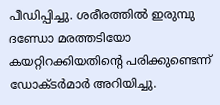പീഡിപ്പിച്ചു. ശരീരത്തിൽ ഇരുമ്പു ദണ്ഡോ മരത്തടിയോ കയറ്റിറക്കിയതിന്‍റെ പരിക്കുണ്ടെന്ന് ഡോക്ടർമാര്‍ അറിയിച്ചു.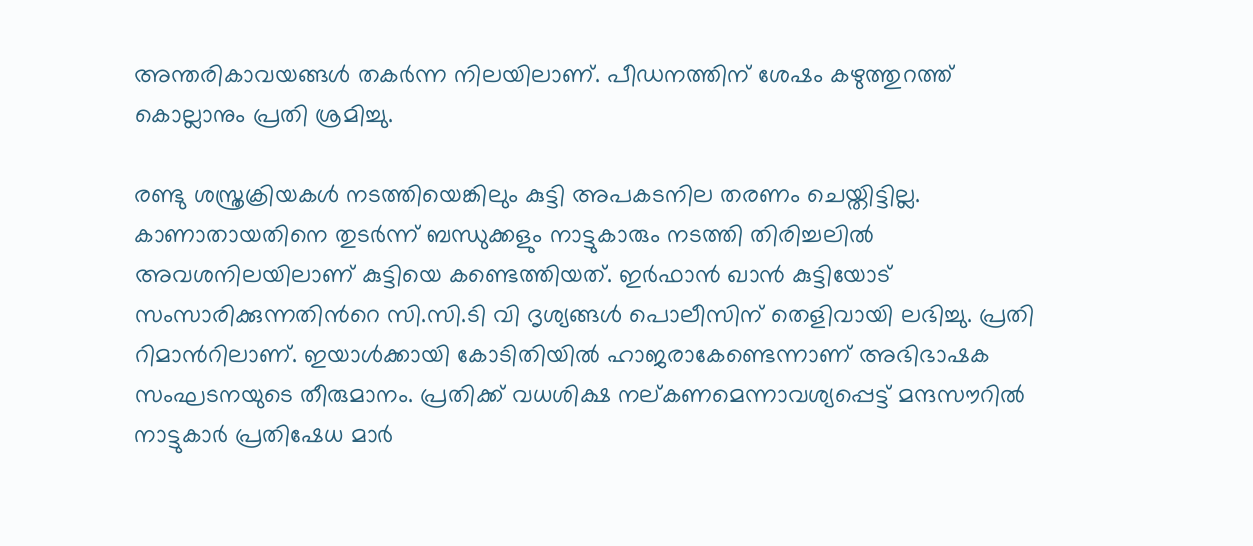അന്തരികാവയങ്ങള്‍ തകർന്ന നിലയിലാണ്. പീഡനത്തിന് ശേഷം കഴുത്തുറത്ത് കൊല്ലാനും പ്രതി ശ്രമിച്ചു.

രണ്ടു ശസ്ത്രക്രിയകള്‍ നടത്തിയെങ്കിലും കുട്ടി അപകടനില തരണം ചെയ്തിട്ടില്ല. കാണാതായതിനെ തുടർന്ന് ബന്ധുക്കളും നാട്ടുകാരും നടത്തി തിരിച്ചലിൽ അവശനിലയിലാണ് കുട്ടിയെ കണ്ടെത്തിയത്. ഇർഫാന്‍ ഖാന്‍ കുട്ടിയോട് സംസാരിക്കുന്നതിന്‍റെ സി.സി.ടി വി ദൃശ്യങ്ങള്‍ പൊലീസിന് തെളിവായി ലഭിച്ചു. പ്രതി റിമാന്‍റിലാണ്. ഇയാള്‍ക്കായി കോടിതിയിൽ ഹാജരാകേണ്ടെന്നാണ് അഭിഭാഷക സംഘടനയുടെ തീരുമാനം. പ്രതിക്ക് വധശിക്ഷ നല്കണമെന്നാവശ്യപ്പെട്ട് മന്ദസൗറിൽ നാട്ടുകാര്‍ പ്രതിഷേധ മാർ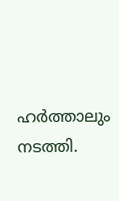ഹർത്താലും നടത്തി.